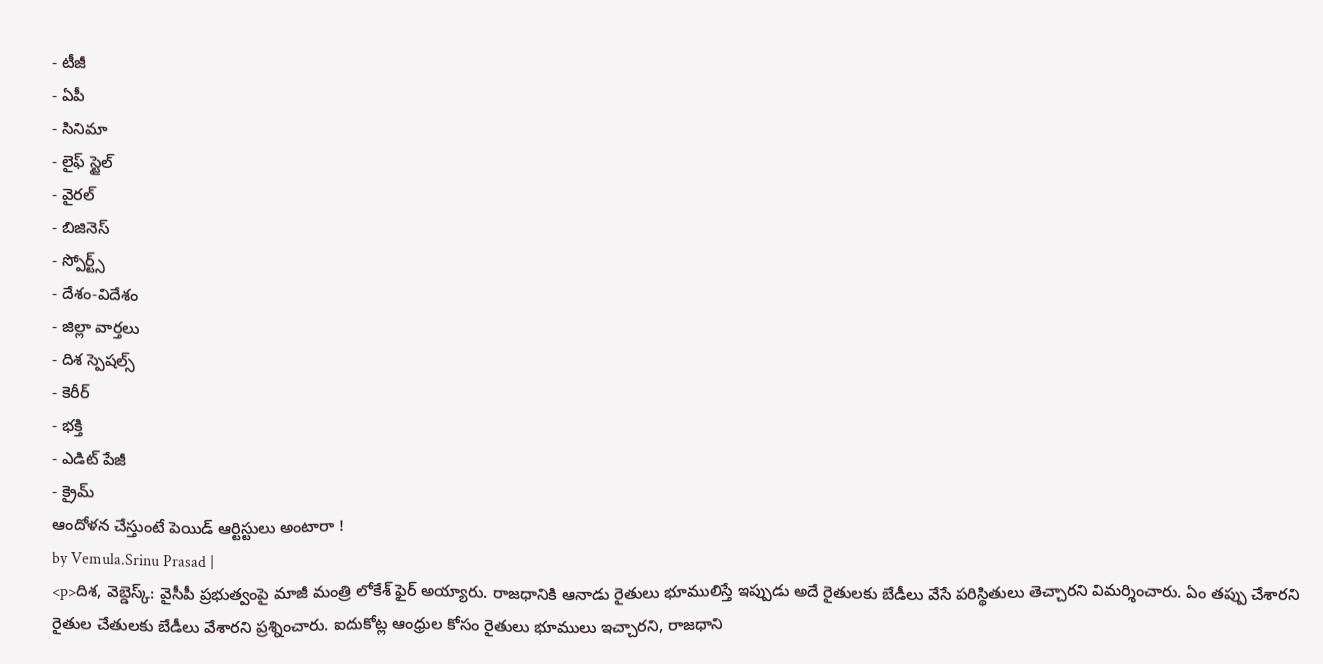- టీజీ
- ఏపీ
- సినిమా
- లైఫ్ స్టైల్
- వైరల్
- బిజినెస్
- స్పోర్ట్స్
- దేశం-విదేశం
- జిల్లా వార్తలు
- దిశ స్పెషల్స్
- కెరీర్
- భక్తి
- ఎడిట్ పేజీ
- క్రైమ్
ఆందోళన చేస్తుంటే పెయిడ్ ఆర్టిస్టులు అంటారా !
by Vemula.Srinu Prasad |
<p>దిశ, వెబ్డెస్క్: వైసీపీ ప్రభుత్వంపై మాజీ మంత్రి లోకేశ్ ఫైర్ అయ్యారు. రాజధానికి ఆనాడు రైతులు భూములిస్తే ఇప్పుడు అదే రైతులకు బేడీలు వేసే పరిస్థితులు తెచ్చారని విమర్శించారు. ఏం తప్పు చేశారని రైతుల చేతులకు బేడీలు వేశారని ప్రశ్నించారు. ఐదుకోట్ల ఆంధ్రుల కోసం రైతులు భూములు ఇచ్చారని, రాజధాని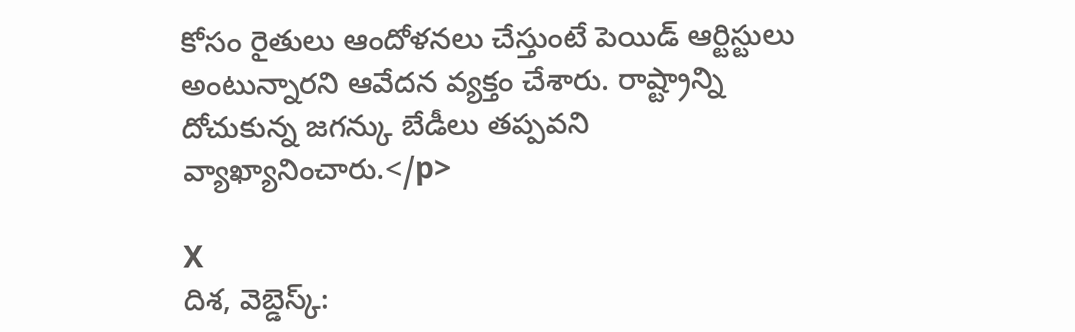కోసం రైతులు ఆందోళనలు చేస్తుంటే పెయిడ్ ఆర్టిస్టులు అంటున్నారని ఆవేదన వ్యక్తం చేశారు. రాష్ట్రాన్ని దోచుకున్న జగన్కు బేడీలు తప్పవని వ్యాఖ్యానించారు.</p>

X
దిశ, వెబ్డెస్క్: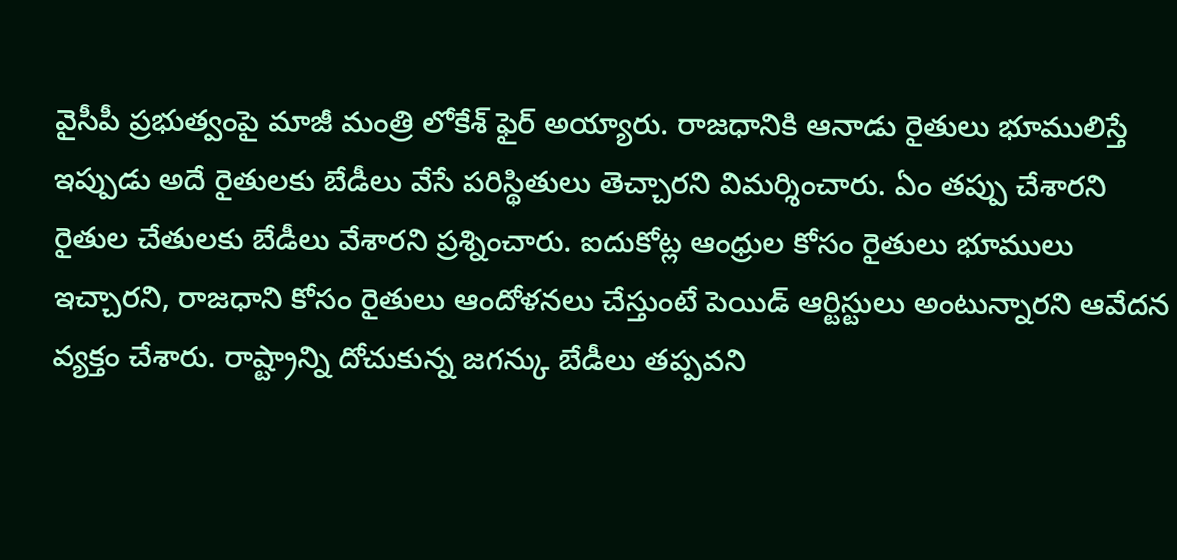వైసీపీ ప్రభుత్వంపై మాజీ మంత్రి లోకేశ్ ఫైర్ అయ్యారు. రాజధానికి ఆనాడు రైతులు భూములిస్తే ఇప్పుడు అదే రైతులకు బేడీలు వేసే పరిస్థితులు తెచ్చారని విమర్శించారు. ఏం తప్పు చేశారని రైతుల చేతులకు బేడీలు వేశారని ప్రశ్నించారు. ఐదుకోట్ల ఆంధ్రుల కోసం రైతులు భూములు ఇచ్చారని, రాజధాని కోసం రైతులు ఆందోళనలు చేస్తుంటే పెయిడ్ ఆర్టిస్టులు అంటున్నారని ఆవేదన వ్యక్తం చేశారు. రాష్ట్రాన్ని దోచుకున్న జగన్కు బేడీలు తప్పవని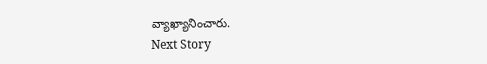వ్యాఖ్యానించారు.
Next Story